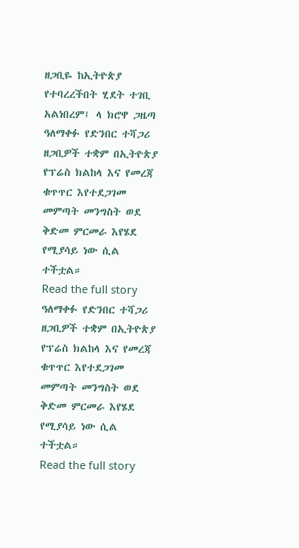ዘጋቢዬ ከኢትዮጵያ የተባረረችበት ሂደት ተገቢ አልነበረም፤ ላ ክሮዋ ጋዜጣ
ዓለማቀፉ የድንበር ተሻጋሪ ዘጋቢዎች ተቋም በኢትዮጵያ የፕሬስ ክልከላ እና የመረጃ ቁጥጥር እየተደጋገመ መምጣት መንግስት ወደ ቅድመ ምርመራ እየሄደ የሚያሳይ ነው ሲል ተችቷል።
Read the full story
ዓለማቀፉ የድንበር ተሻጋሪ ዘጋቢዎች ተቋም በኢትዮጵያ የፕሬስ ክልከላ እና የመረጃ ቁጥጥር እየተደጋገመ መምጣት መንግስት ወደ ቅድመ ምርመራ እየሄደ የሚያሳይ ነው ሲል ተችቷል።
Read the full story